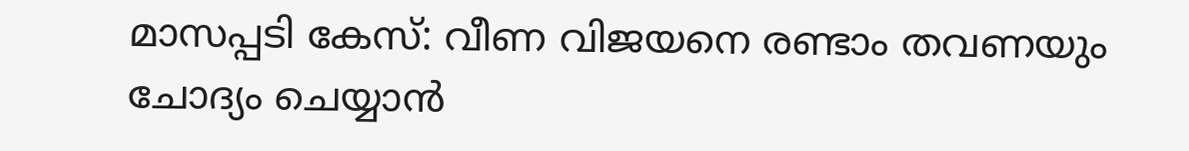മാസപ്പടി കേസ്: വീണ വിജയനെ രണ്ടാം തവണയും ചോദ്യം ചെയ്യാൻ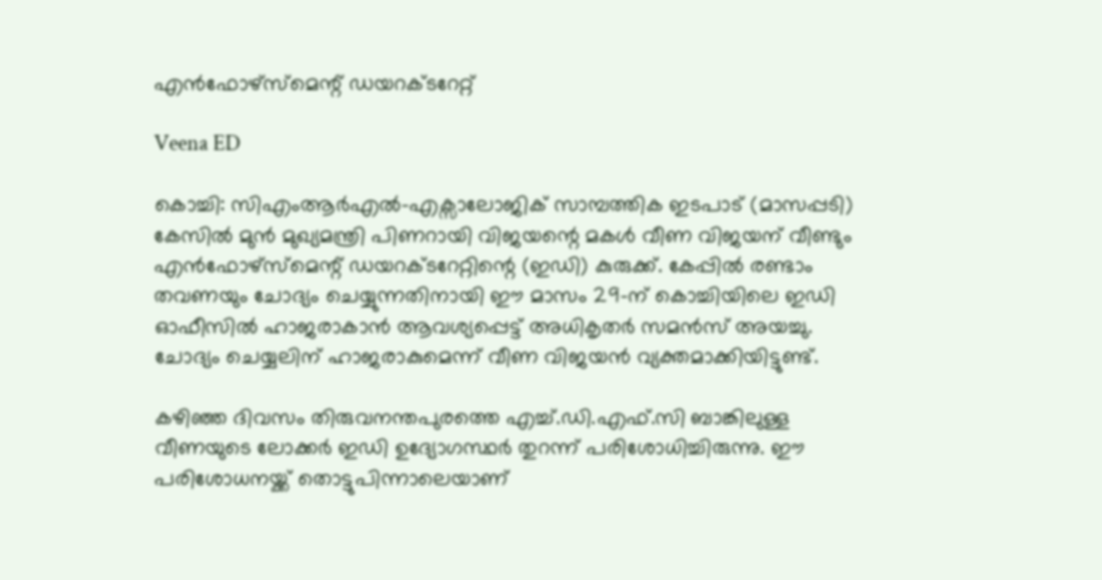എൻഫോഴ്സ്മെന്റ് ഡയറക്ടറേറ്റ്

Veena ED

കൊച്ചി: സിഎംആർഎൽ-എക്സാലോജിക് സാമ്പത്തിക ഇടപാട് (മാസപ്പടി) കേസിൽ മുൻ മുഖ്യമന്ത്രി പിണറായി വിജയന്റെ മകൾ വീണ വിജയന് വീണ്ടും എൻഫോഴ്സ്മെന്റ് ഡയറക്ടറേറ്റിന്റെ (ഇഡി) കുരുക്ക്. കേപ്പിൽ രണ്ടാം തവണയും ചോദ്യം ചെയ്യുന്നതിനായി ഈ മാസം 29-ന് കൊച്ചിയിലെ ഇഡി ഓഫീസിൽ ഹാജരാകാൻ ആവശ്യപ്പെട്ട് അധികൃതർ സമൻസ് അയച്ചു. ചോദ്യം ചെയ്യലിന് ഹാജരാകുമെന്ന് വീണ വിജയൻ വ്യക്തമാക്കിയിട്ടുണ്ട്.

കഴിഞ്ഞ ദിവസം തിരുവനന്തപുരത്തെ എച്ച്.ഡി.എഫ്.സി ബാങ്കിലുള്ള വീണയുടെ ലോക്കർ ഇഡി ഉദ്യോഗസ്ഥർ തുറന്ന് പരിശോധിച്ചിരുന്നു. ഈ പരിശോധനയ്ക്ക് തൊട്ടുപിന്നാലെയാണ്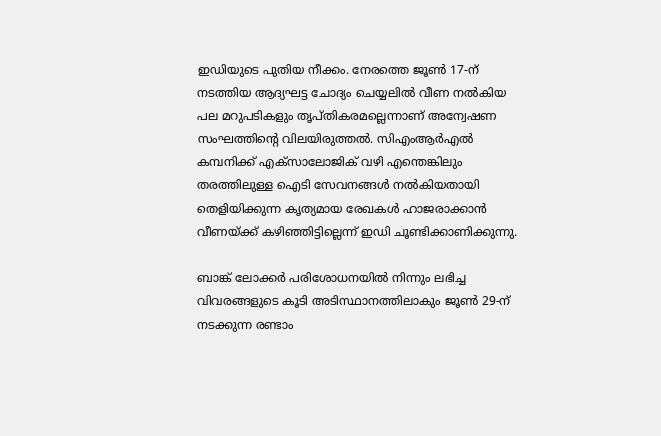ഇഡിയുടെ പുതിയ നീക്കം. നേരത്തെ ജൂൺ 17-ന് നടത്തിയ ആദ്യഘട്ട ചോദ്യം ചെയ്യലിൽ വീണ നൽകിയ പല മറുപടികളും തൃപ്തികരമല്ലെന്നാണ് അന്വേഷണ സംഘത്തിന്റെ വിലയിരുത്തൽ. സിഎംആർഎൽ കമ്പനിക്ക് എക്സാലോജിക് വഴി എന്തെങ്കിലും തരത്തിലുള്ള ഐടി സേവനങ്ങൾ നൽകിയതായി തെളിയിക്കുന്ന കൃത്യമായ രേഖകൾ ഹാജരാക്കാൻ വീണയ്ക്ക് കഴിഞ്ഞിട്ടില്ലെന്ന് ഇഡി ചൂണ്ടിക്കാണിക്കുന്നു.

ബാങ്ക് ലോക്കർ പരിശോധനയിൽ നിന്നും ലഭിച്ച വിവരങ്ങളുടെ കൂടി അടിസ്ഥാനത്തിലാകും ജൂൺ 29-ന് നടക്കുന്ന രണ്ടാം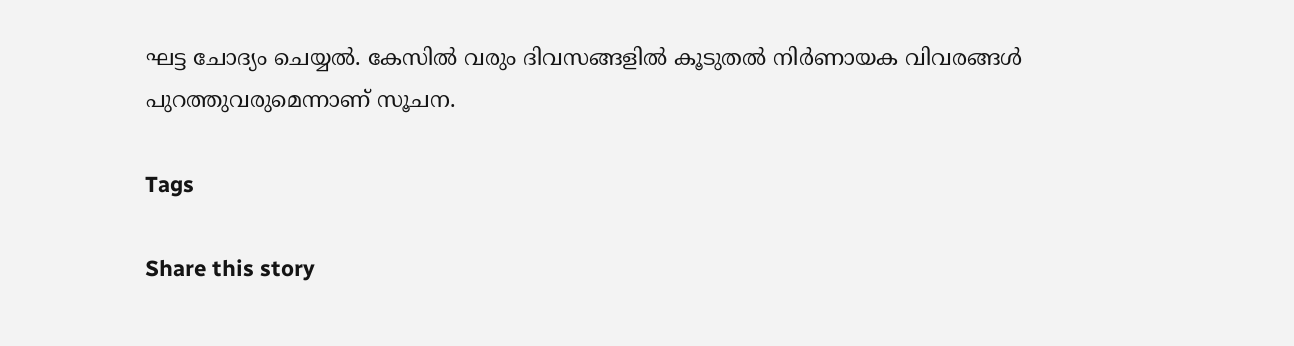ഘട്ട ചോദ്യം ചെയ്യൽ. കേസിൽ വരും ദിവസങ്ങളിൽ കൂടുതൽ നിർണായക വിവരങ്ങൾ പുറത്തുവരുമെന്നാണ് സൂചന.

Tags

Share this story